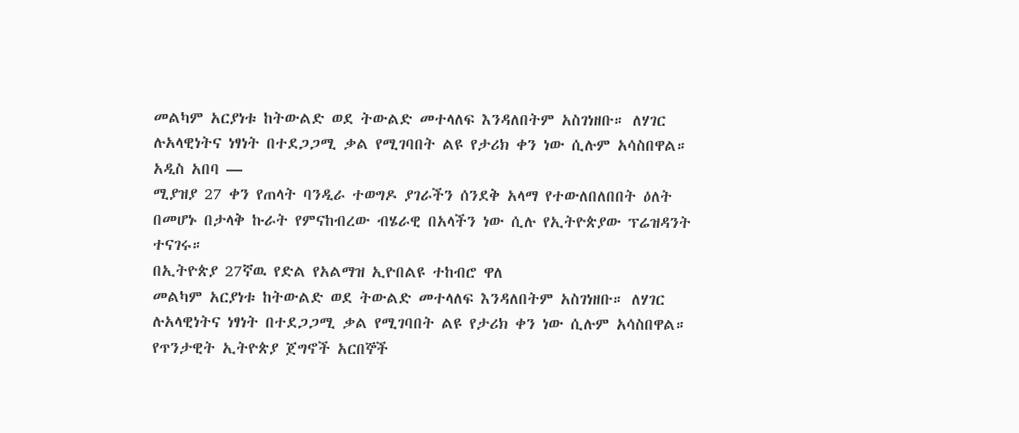መልካም አርያነቱ ከትውልድ ወደ ትውልድ መተላለፍ እንዳለበትም አስገነዘቡ። ለሃገር ሉአላዊነትና ነፃነት በተደጋጋሚ ቃል የሚገባበት ልዩ የታሪክ ቀን ነው ሲሉም አሳስበዋል።
አዲስ አበባ —
ሚያዝያ 27 ቀን የጠላት ባንዲራ ተወግዶ ያገራችን ሰንደቅ አላማ የተውለበለበበት ዕለት በመሆኑ በታላቅ ኩራት የምናከብረው ብሄራዊ በአላችን ነው ሲሉ የኢትዮጵያው ፕሬዝዳንት ተናገሩ።
በኢትዮጵያ 27ኛዉ የድል የአልማዝ ኢዮበልዩ ተከብሮ ዋለ
መልካም አርያነቱ ከትውልድ ወደ ትውልድ መተላለፍ እንዳለበትም አስገነዘቡ። ለሃገር ሉአላዊነትና ነፃነት በተደጋጋሚ ቃል የሚገባበት ልዩ የታሪክ ቀን ነው ሲሉም አሳስበዋል።
የጥንታዊት ኢትዮጵያ ጀግኖች አርበኞች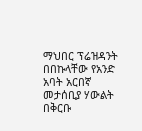ማህበር ፕሬዝዳንት በበኩላቸው የአንድ አባት አርበኛ መታሰቢያ ሃውልት በቅርቡ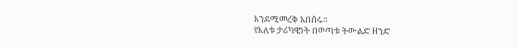እንደሚመረቅ አበሰሩ።
የእለቱ ታሪካዊነት በወጣቱ ትውልድ ዘንድ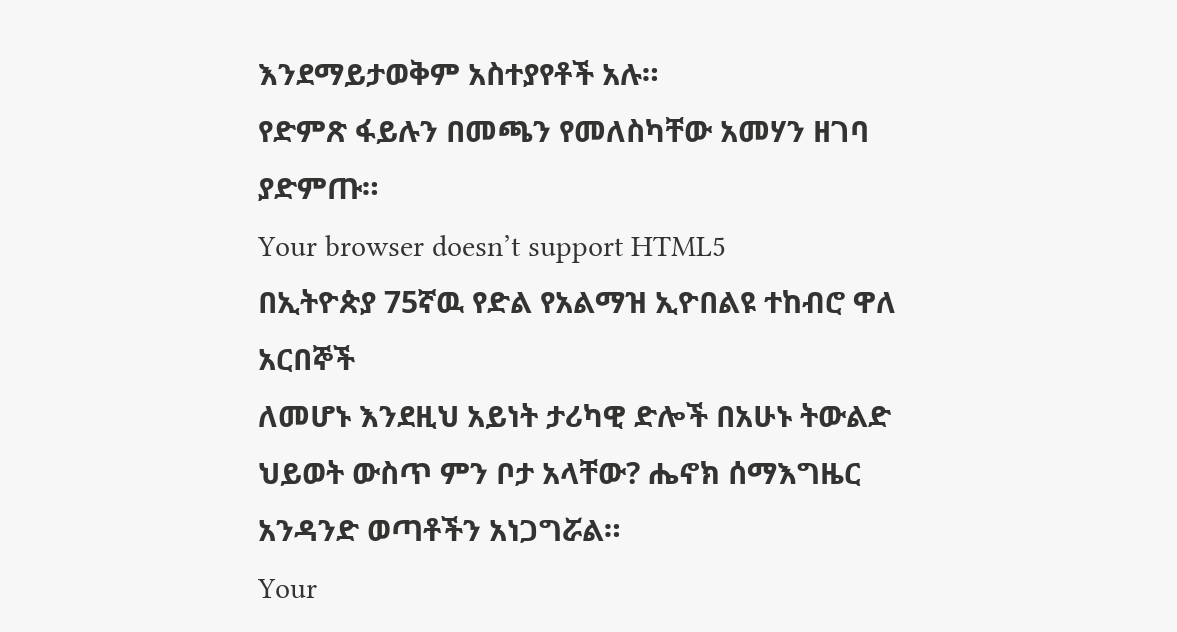እንደማይታወቅም አስተያየቶች አሉ።
የድምጽ ፋይሉን በመጫን የመለስካቸው አመሃን ዘገባ ያድምጡ።
Your browser doesn’t support HTML5
በኢትዮጵያ 75ኛዉ የድል የአልማዝ ኢዮበልዩ ተከብሮ ዋለ
አርበኞች
ለመሆኑ እንደዚህ አይነት ታሪካዊ ድሎች በአሁኑ ትውልድ ህይወት ውስጥ ምን ቦታ አላቸው? ሔኖክ ሰማእግዜር አንዳንድ ወጣቶችን አነጋግሯል።
Your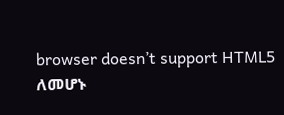browser doesn’t support HTML5
ለመሆኑ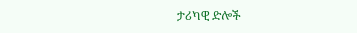ታሪካዊ ድሎች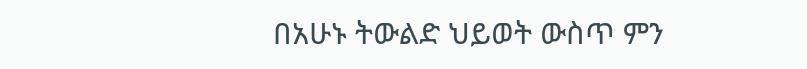በአሁኑ ትውልድ ህይወት ውስጥ ምን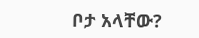ቦታ አላቸው?